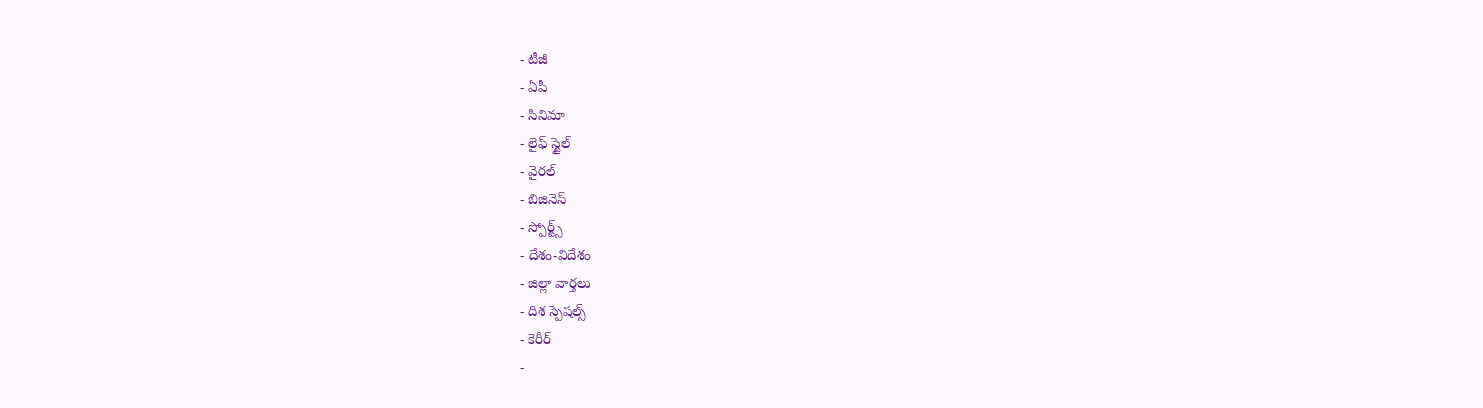- టీజీ
- ఏపీ
- సినిమా
- లైఫ్ స్టైల్
- వైరల్
- బిజినెస్
- స్పోర్ట్స్
- దేశం-విదేశం
- జిల్లా వార్తలు
- దిశ స్పెషల్స్
- కెరీర్
-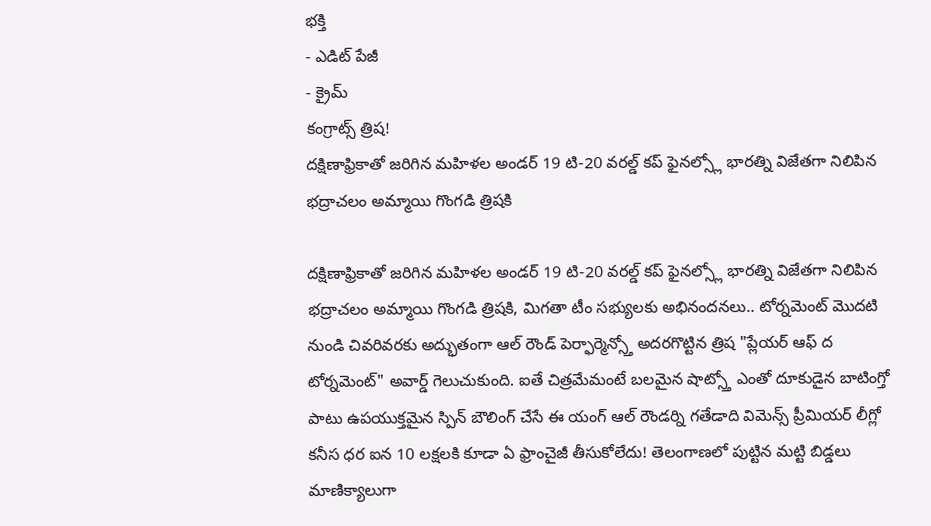భక్తి
- ఎడిట్ పేజీ
- క్రైమ్
కంగ్రాట్స్ త్రిష!
దక్షిణాఫ్రికాతో జరిగిన మహిళల అండర్ 19 టి-20 వరల్డ్ కప్ ఫైనల్స్లో భారత్ని విజేతగా నిలిపిన భద్రాచలం అమ్మాయి గొంగడి త్రిషకి

దక్షిణాఫ్రికాతో జరిగిన మహిళల అండర్ 19 టి-20 వరల్డ్ కప్ ఫైనల్స్లో భారత్ని విజేతగా నిలిపిన భద్రాచలం అమ్మాయి గొంగడి త్రిషకి, మిగతా టీం సభ్యులకు అభినందనలు.. టోర్నమెంట్ మొదటి నుండి చివరివరకు అద్భుతంగా ఆల్ రౌండ్ పెర్ఫార్మెన్స్తో అదరగొట్టిన త్రిష "ప్లేయర్ ఆఫ్ ద టోర్నమెంట్" అవార్డ్ గెలుచుకుంది. ఐతే చిత్రమేమంటే బలమైన షాట్స్తో ఎంతో దూకుడైన బాటింగ్తో పాటు ఉపయుక్తమైన స్పిన్ బౌలింగ్ చేసే ఈ యంగ్ ఆల్ రౌండర్ని గతేడాది విమెన్స్ ప్రీమియర్ లీగ్లో కనీస ధర ఐన 10 లక్షలకి కూడా ఏ ఫ్రాంచైజీ తీసుకోలేదు! తెలంగాణలో పుట్టిన మట్టి బిడ్డలు మాణిక్యాలుగా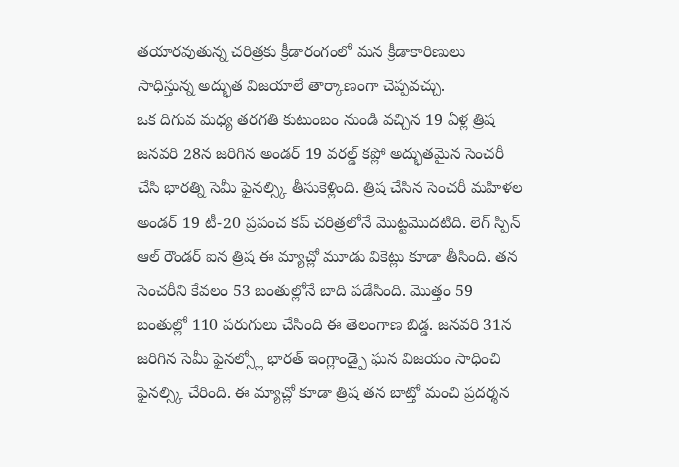తయారవుతున్న చరిత్రకు క్రీడారంగంలో మన క్రీడాకారిణులు సాధిస్తున్న అద్భుత విజయాలే తార్కాణంగా చెప్పవచ్చు.
ఒక దిగువ మధ్య తరగతి కుటుంబం నుండి వచ్చిన 19 ఏళ్ల త్రిష జనవరి 28న జరిగిన అండర్ 19 వరల్డ్ కప్లో అద్భుతమైన సెంచరీ చేసి భారత్ని సెమీ ఫైనల్స్కి తీసుకెళ్లింది. త్రిష చేసిన సెంచరీ మహిళల అండర్ 19 టీ-20 ప్రపంచ కప్ చరిత్రలోనే మొట్టమొదటిది. లెగ్ స్పిన్ ఆల్ రౌండర్ ఐన త్రిష ఈ మ్యాచ్లో మూడు వికెట్లు కూడా తీసింది. తన సెంచరీని కేవలం 53 బంతుల్లోనే బాది పడేసింది. మొత్తం 59 బంతుల్లో 110 పరుగులు చేసింది ఈ తెలంగాణ బిడ్డ. జనవరి 31న జరిగిన సెమీ ఫైనల్స్లో భారత్ ఇంగ్లాండ్పై ఘన విజయం సాధించి ఫైనల్స్కి చేరింది. ఈ మ్యాచ్లో కూడా త్రిష తన బాట్తో మంచి ప్రదర్శన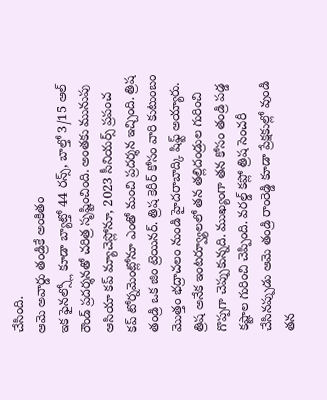చేసింది.
ఆమె అవార్డు తండ్రికే అంకితం
ఇక ఫైనల్స్లో కూడా బ్యాట్తో 44 రన్స్, బాల్తో 3/15 ఆల్ రౌండ్ ప్రదర్శనతో చరిత్ర సృష్టించింది. అంతకు మునుపు ఆసియా కప్ మ్యాచెస్లోనూ, 2023 సీనియర్స్ ప్రపంచ కప్ టోర్నమెంట్లోనూ ఎంతో మంచి ప్రదర్శన ఇచ్చింది. త్రిష తండ్రి ఒక జిం ట్రెయినర్. త్రిష కెరీర్ కోసం వారి కుటుంబం మొత్తం భద్రాచలం నుండి హైదరాబాద్కి షిఫ్ట్ అయ్యారు. త్రిష అనేక ఇంటర్వ్యూలలో తన తల్లిదండ్రుల గురించి గొప్పగా చెప్పుకున్నది. ముఖ్యంగా తన కోసం తండ్రి పడ్డ కష్టాల గురించి చెప్పింది. వరల్డ్ కప్లో త్రిష సెంచరీ చేసినప్పుడు ఆమె తండ్రి రాంరెడ్డి కూడా ప్రేక్షకుల్లో వుండి తన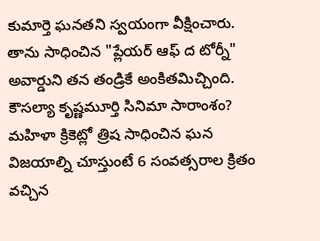కుమార్తె ఘనతని స్వయంగా వీక్షించారు. తాను సాధించిన "ప్లేయర్ ఆఫ్ ద టోర్నీ" అవార్డుని తన తండ్రికే అంకితమిచ్చింది.
కౌసల్యా కృష్ణమూర్తి సినిమా సారాంశం?
మహిళా క్రికెట్లో త్రిష సాధించిన ఘన విజయాల్ని చూస్తుంటే 6 సంవత్సరాల క్రితం వచ్చిన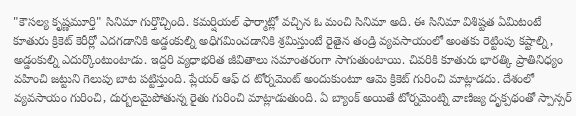"కౌసల్య కృష్ణమూర్తి" సినిమా గుర్తొచ్చింది. కమర్షియల్ ఫార్మాట్లో వచ్చిన ఓ మంచి సినిమా అది. ఈ సినిమా విశిష్టత ఏమిటంటే కూతురు క్రికెట్ కెరీర్లో ఎదగడానికి అడ్డంకుల్ని అధిగమించడానికి శ్రమిస్తుంటే రైతైన తండ్రి వ్యవసాయంలో అంతకు రెట్టింపు కష్టాల్ని, అడ్డంకుల్ని ఎదుర్కొంటుంటాడు. ఇద్దరి వ్యధాభరిత జీవితాలు సమాంతరంగా సాగుతుంటాయి. చివరికి కూతురు భారత్కి ప్రాతినిధ్యం వహించి జట్టుని గెలుపు బాట పట్టిస్తుంది. ప్లేయర్ ఆఫ్ ద టోర్నమెంట్ అందుకుంటూ ఆమె క్రికెట్ గురించి మాట్లాడదు. దేశంలో వ్యవసాయం గురించి, దుర్బలమైపోతున్న రైతు గురించి మాట్లాడుతుంది. ఏ బ్యాంక్ అయితే టోర్నమెంట్ని వాణిజ్య దృక్పథంతో స్పాన్సర్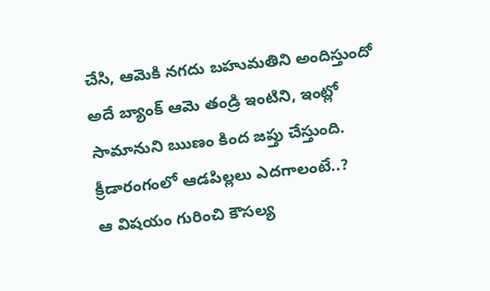చేసి, ఆమెకి నగదు బహుమతిని అందిస్తుందో అదే బ్యాంక్ ఆమె తండ్రి ఇంటిని, ఇంట్లో సామానుని ఋణం కింద జప్తు చేస్తుంది.
క్రీడారంగంలో ఆడపిల్లలు ఎదగాలంటే..?
ఆ విషయం గురించి కౌసల్య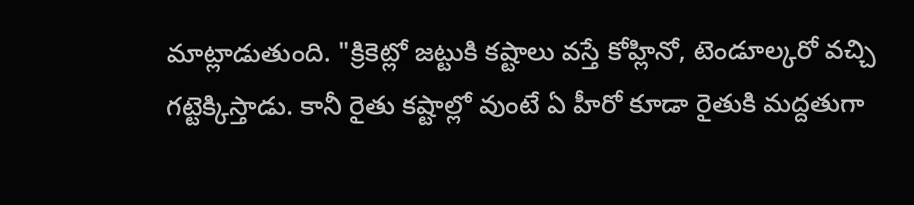మాట్లాడుతుంది. "క్రికెట్లో జట్టుకి కష్టాలు వస్తే కోహ్లినో, టెండూల్కరో వచ్చి గట్టెక్కిస్తాడు. కానీ రైతు కష్టాల్లో వుంటే ఏ హీరో కూడా రైతుకి మద్దతుగా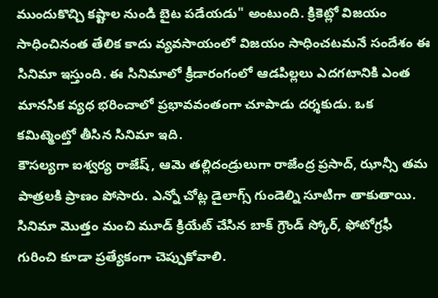ముందుకొచ్చి కష్టాల నుండి బైట పడేయడు" అంటుంది. క్రికెట్లో విజయం సాధించినంత తేలిక కాదు వ్యవసాయంలో విజయం సాధించటమనే సందేశం ఈ సినిమా ఇస్తుంది. ఈ సినిమాలో క్రీడారంగంలో ఆడపిల్లలు ఎదగటానికి ఎంత మానసిక వ్యధ భరించాలో ప్రభావవంతంగా చూపాడు దర్శకుడు. ఒక కమిట్మెంట్తో తీసిన సినిమా ఇది.
కౌసల్యగా ఐశ్వర్య రాజేష్, ఆమె తల్లిదండ్రులుగా రాజేంద్ర ప్రసాద్, ఝాన్సీ తమ పాత్రలకి ప్రాణం పోసారు. ఎన్నో చోట్ల డైలాగ్స్ గుండెల్ని సూటిగా తాకుతాయి. సినిమా మొత్తం మంచి మూడ్ క్రియేట్ చేసిన బాక్ గ్రౌండ్ స్కోర్, ఫోటోగ్రఫీ గురించి కూడా ప్రత్యేకంగా చెప్పుకోవాలి.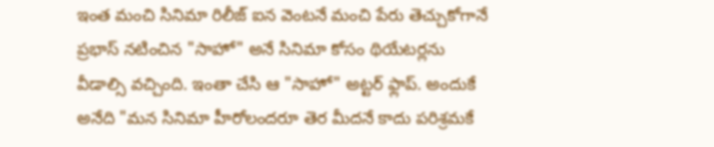ఇంత మంచి సినిమా రిలీజ్ ఐన వెంటనే మంచి పేరు తెచ్చుకోగానే ప్రభాస్ నటించిన "సాహో" అనే సినిమా కోసం థియేటర్లను వీడాల్సి వచ్చింది. ఇంతా చేసి ఆ "సాహో" అట్టర్ ఫ్లాప్. అందుకే అనేది "మన సినిమా హీరోలందరూ తెర మీదనే కాదు పరిశ్రమకే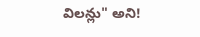విలన్లు" అని!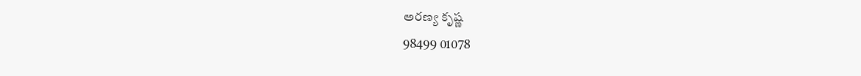అరణ్య కృష్ణ
98499 01078